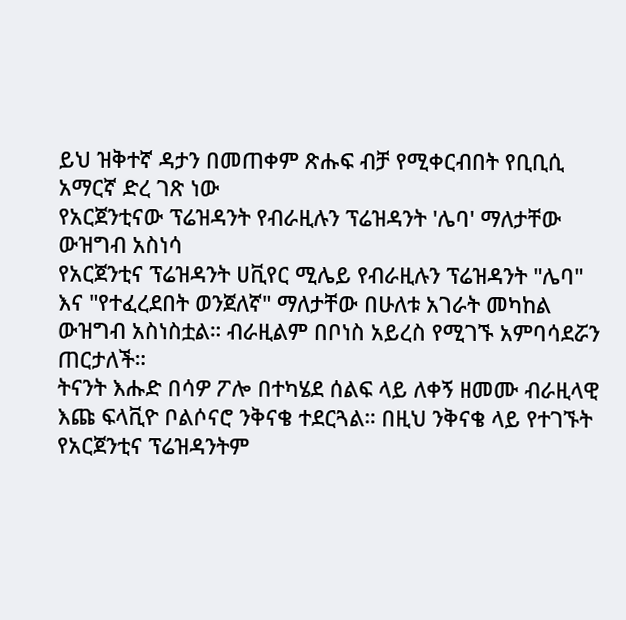ይህ ዝቅተኛ ዳታን በመጠቀም ጽሑፍ ብቻ የሚቀርብበት የቢቢሲ አማርኛ ድረ ገጽ ነው
የአርጀንቲናው ፕሬዝዳንት የብራዚሉን ፕሬዝዳንት 'ሌባ' ማለታቸው ውዝግብ አስነሳ
የአርጀንቲና ፕሬዝዳንት ሀቪየር ሚሌይ የብራዚሉን ፕሬዝዳንት "ሌባ" እና "የተፈረደበት ወንጀለኛ" ማለታቸው በሁለቱ አገራት መካከል ውዝግብ አስነስቷል። ብራዚልም በቦነስ አይረስ የሚገኙ አምባሳደሯን ጠርታለች።
ትናንት እሑድ በሳዎ ፖሎ በተካሄደ ሰልፍ ላይ ለቀኝ ዘመሙ ብራዚላዊ እጩ ፍላቪዮ ቦልሶናሮ ንቅናቄ ተደርጓል። በዚህ ንቅናቄ ላይ የተገኙት የአርጀንቲና ፕሬዝዳንትም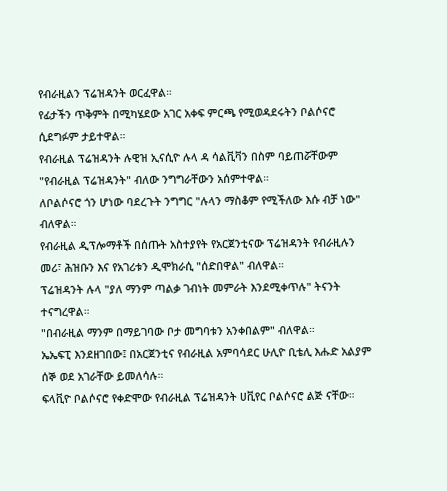የብራዚልን ፕሬዝዳንት ወርፈዋል።
የፊታችን ጥቅምት በሚካሄደው አገር አቀፍ ምርጫ የሚወዳደሩትን ቦልሶናሮ ሲደግፉም ታይተዋል።
የብራዚል ፕሬዝዳንት ሉዊዝ ኢናሲዮ ሉላ ዳ ሳልቪቫን በስም ባይጠሯቸውም "የብራዚል ፕሬዝዳንት" ብለው ንግግራቸውን አሰምተዋል።
ለቦልሶናሮ ጎን ሆነው ባደረጉት ንግግር "ሉላን ማስቆም የሚችለው እሱ ብቻ ነው" ብለዋል።
የብራዚል ዲፕሎማቶች በሰጡት አስተያየት የአርጀንቲናው ፕሬዝዳንት የብራዚሉን መሪ፣ ሕዝቡን እና የአገሪቱን ዲሞክራሲ "ሰድበዋል" ብለዋል።
ፕሬዝዳንት ሉላ "ያለ ማንም ጣልቃ ገብነት መምራት እንደሚቀጥሉ" ትናንት ተናግረዋል።
"በብራዚል ማንም በማይገባው ቦታ መግባቱን አንቀበልም" ብለዋል።
ኤኤፍፒ እንደዘገበው፤ በአርጀንቲና የብራዚል አምባሳደር ሁሊዮ ቢቴሊ እሑድ አልያም ሰኞ ወደ አገራቸው ይመለሳሉ።
ፍላቪዮ ቦልሶናሮ የቀድሞው የብራዚል ፕሬዝዳንት ሀቪየር ቦልሶናሮ ልጅ ናቸው።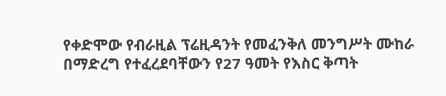የቀድሞው የብራዚል ፕሬዚዳንት የመፈንቅለ መንግሥት ሙከራ በማድረግ የተፈረደባቸውን የ27 ዓመት የእስር ቅጣት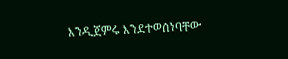እንዲጀምሩ እንደተወሰነባቸው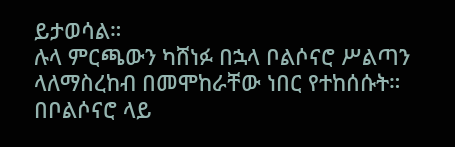ይታወሳል።
ሉላ ምርጫውን ካሸነፉ በኋላ ቦልሶናሮ ሥልጣን ላለማስረከብ በመሞከራቸው ነበር የተከሰሱት።
በቦልሶናሮ ላይ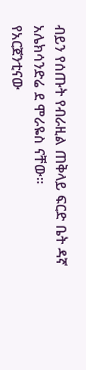ብይን የሰጡት የብራዚል ጠቅላይ ፍርድ ቤት ዳኛ አሌክሳንድሬ ደ ሞራዬስ ናቸው።
የአርጀንቲናው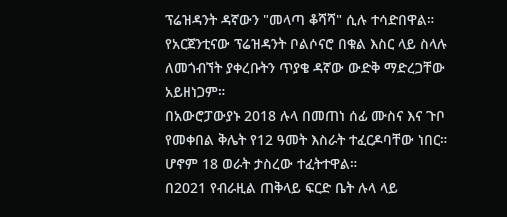ፕሬዝዳንት ዳኛውን "መላጣ ቆሻሻ" ሲሉ ተሳድበዋል።
የአርጀንቲናው ፕሬዝዳንት ቦልሶናሮ በቁል እስር ላይ ስላሉ ለመጎብኘት ያቀረቡትን ጥያቄ ዳኛው ውድቅ ማድረጋቸው አይዘነጋም።
በአውሮፓውያኑ 2018 ሉላ በመጠነ ሰፊ ሙስና እና ጉቦ የመቀበል ቅሌት የ12 ዓመት እስራት ተፈርዶባቸው ነበር።
ሆኖም 18 ወራት ታስረው ተፈትተዋል።
በ2021 የብራዚል ጠቅላይ ፍርድ ቤት ሉላ ላይ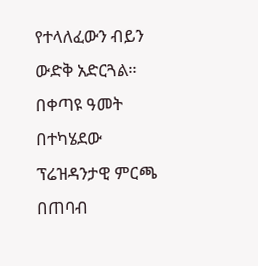የተላለፈውን ብይን ውድቅ አድርጓል።
በቀጣዩ ዓመት በተካሄደው ፕሬዝዳንታዊ ምርጫ በጠባብ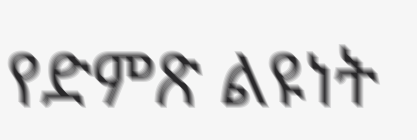የድምጽ ልዩነት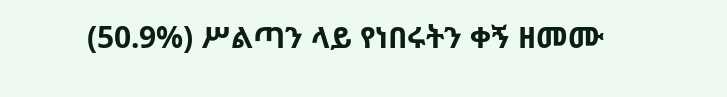(50.9%) ሥልጣን ላይ የነበሩትን ቀኝ ዘመሙ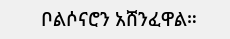ቦልሶናሮን አሸንፈዋል።